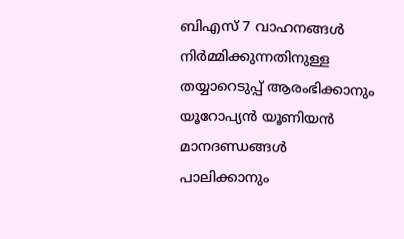ബിഎസ് 7 വാഹനങ്ങൾ നിർമ്മിക്കുന്നതിനുള്ള തയ്യാറെടുപ്പ് ആരംഭിക്കാനും യൂറോപ്യൻ യൂണിയൻ മാനദണ്ഡങ്ങൾ പാലിക്കാനും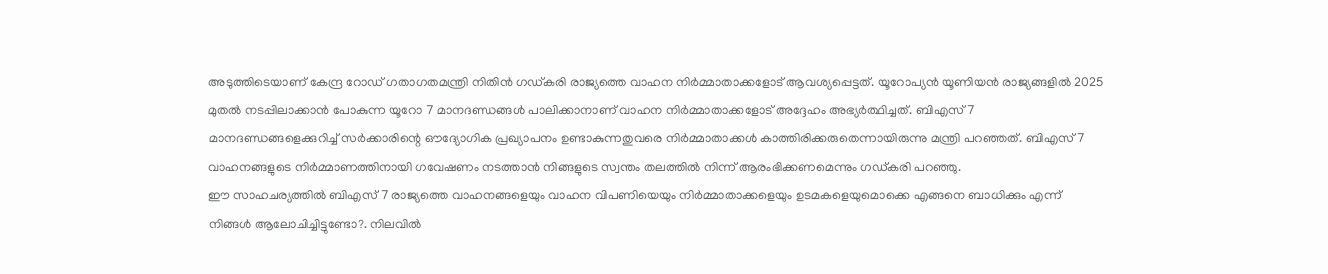അടുത്തിടെയാണ് കേന്ദ്ര റോഡ് ഗതാഗതമന്ത്രി നിതിൻ ഗഡ്കരി രാജ്യത്തെ വാഹന നിർമ്മാതാക്കളോട് ആവശ്യപ്പെട്ടത്. യൂറോപ്യൻ യൂണിയൻ രാജ്യങ്ങളിൽ 2025 മുതൽ നടപ്പിലാക്കാൻ പോകുന്ന യൂറോ 7 മാനദണ്ഡങ്ങൾ പാലിക്കാനാണ് വാഹന നിർമ്മാതാക്കളോട് അദ്ദേഹം അഭ്യർത്ഥിച്ചത്. ബിഎസ് 7 മാനദണ്ഡങ്ങളെക്കുറിച്ച് സർക്കാരിന്റെ ഔദ്യോഗിക പ്രഖ്യാപനം ഉണ്ടാകുന്നതുവരെ നിർമ്മാതാക്കൾ കാത്തിരിക്കരുതെന്നായിരുന്നു മന്ത്രി പറഞ്ഞത്. ബിഎസ് 7 വാഹനങ്ങളുടെ നിർമ്മാണത്തിനായി ഗവേഷണം നടത്താൻ നിങ്ങളുടെ സ്വന്തം തലത്തിൽ നിന്ന് ആരംഭിക്കണമെന്നും ഗഡ്കരി പറഞ്ഞു.
ഈ സാഹചര്യത്തിൽ ബിഎസ് 7 രാജ്യത്തെ വാഹനങ്ങളെയും വാഹന വിപണിയെയും നിർമ്മാതാക്കളെയും ഉടമകളെയുമൊക്കെ എങ്ങനെ ബാധിക്കും എന്ന് നിങ്ങൾ ആലോചിച്ചിട്ടുണ്ടോ?. നിലവിൽ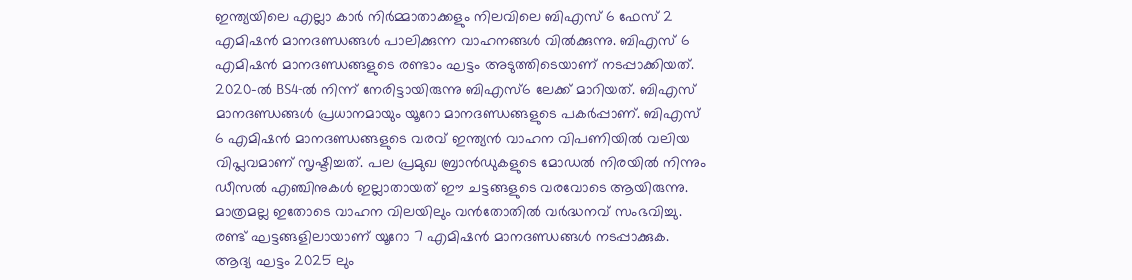ഇന്ത്യയിലെ എല്ലാ കാർ നിർമ്മാതാക്കളും നിലവിലെ ബിഎസ് 6 ഫേസ് 2 എമിഷൻ മാനദണ്ഡങ്ങൾ പാലിക്കുന്ന വാഹനങ്ങൾ വിൽക്കുന്നു. ബിഎസ് 6 എമിഷൻ മാനദണ്ഡങ്ങളുടെ രണ്ടാം ഘട്ടം അടുത്തിടെയാണ് നടപ്പാക്കിയത്. 2020-ൽ BS4-ൽ നിന്ന് നേരിട്ടായിരുന്നു ബിഎസ്6 ലേക്ക് മാറിയത്. ബിഎസ് മാനദണ്ഡങ്ങൾ പ്രധാനമായും യൂറോ മാനദണ്ഡങ്ങളുടെ പകർപ്പാണ്. ബിഎസ് 6 എമിഷൻ മാനദണ്ഡങ്ങളുടെ വരവ് ഇന്ത്യൻ വാഹന വിപണിയിൽ വലിയ വിപ്ലവമാണ് സൃഷ്ടിച്ചത്. പല പ്രമുഖ ബ്രാൻഡുകളുടെ മോഡൽ നിരയിൽ നിന്നും ഡീസൽ എഞ്ചിനുകൾ ഇല്ലാതായത് ഈ ചട്ടങ്ങളുടെ വരവോടെ ആയിരുന്നു. മാത്രമല്ല ഇതോടെ വാഹന വിലയിലും വൻതോതിൽ വർദ്ധനവ് സംഭവിച്ചു. രണ്ട് ഘട്ടങ്ങളിലായാണ് യൂറോ 7 എമിഷൻ മാനദണ്ഡങ്ങൾ നടപ്പാക്കുക. ആദ്യ ഘട്ടം 2025 ലും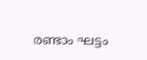രണ്ടാം ഘട്ടം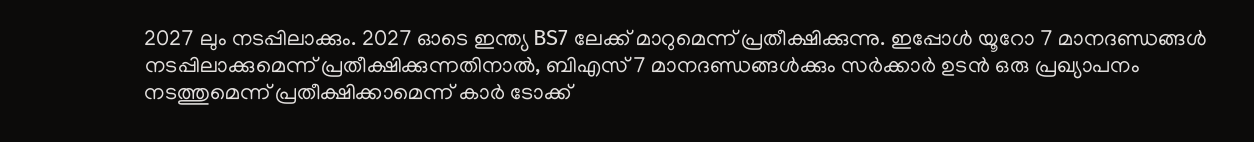2027 ലും നടപ്പിലാക്കും. 2027 ഓടെ ഇന്ത്യ BS7 ലേക്ക് മാറുമെന്ന് പ്രതീക്ഷിക്കുന്നു. ഇപ്പോൾ യൂറോ 7 മാനദണ്ഡങ്ങൾ നടപ്പിലാക്കുമെന്ന് പ്രതീക്ഷിക്കുന്നതിനാൽ, ബിഎസ് 7 മാനദണ്ഡങ്ങൾക്കും സർക്കാർ ഉടൻ ഒരു പ്രഖ്യാപനം നടത്തുമെന്ന് പ്രതീക്ഷിക്കാമെന്ന് കാർ ടോക്ക്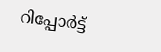റിപ്പോർട്ട്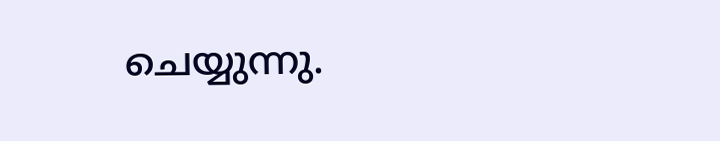ചെയ്യുന്നു.